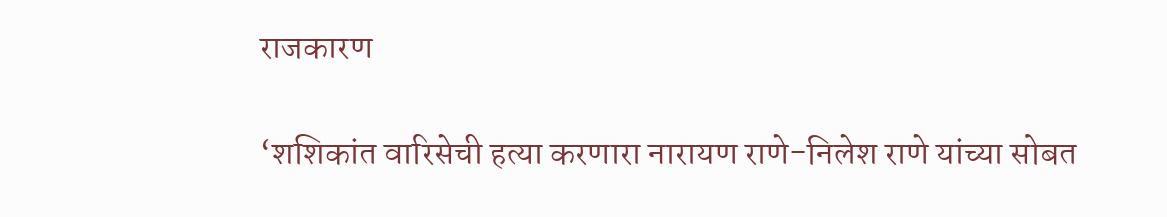राजकारण

‘शशिकांत वारिसेची हत्या करणारा नारायण राणे-निलेश राणे यांच्या सोबत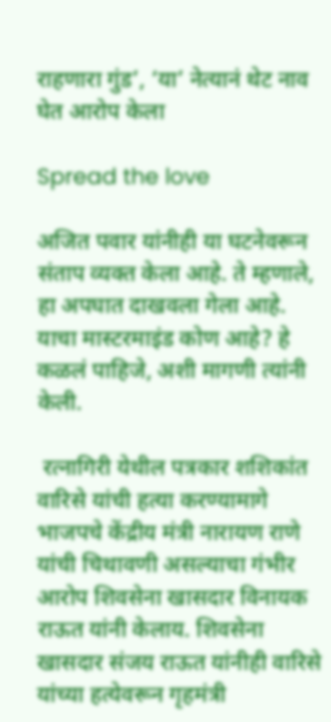राहणारा गुंड’, ‘या’ नेत्यानं थेट नाव घेत आरोप केला

Spread the love

अजित पवार यांनीही या घटनेवरून संताप व्यक्त केला आहे. ते म्हणाले,  हा अपघात दाखवला गेला आहे. याचा मास्टरमाइंड कोण आहे? हे कळलं पाहिजे, अशी मागणी त्यांनी केली.

 रत्नागिरी येथील पत्रकार शशिकांत वारिसे यांची हत्या करण्यामागे भाजपचे केंद्रीय मंत्री नारायण राणे यांची चिथावणी असल्याचा गंभीर आरोप शिवसेना खासदार विनायक राऊत यांनी केलाय. शिवसेना खासदार संजय राऊत यांनीही वारिसे यांच्या हत्येवरून गृहमंत्री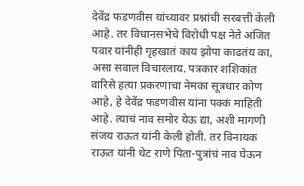देवेंद्र फडणवीस यांच्यावर प्रश्नांची सरबत्ती केली आहे. तर विधानसभेचे विरोधी पक्ष नेते अजित पवार यांनीही गृहखातं काय झोपा काढतंय का, असा सवाल विचारलाय. पत्रकार शशिकांत वारिसे हत्या प्रकरणाचा नेमका सूत्रधार कोण आहे, हे देवेंद्र फडणवीस यांना पक्कं माहिती आहे. त्याचं नाव समोर येऊ द्या, अशी मागणी संजय राऊत यांनी केली होती. तर विनायक राऊत यांनी थेट राणे पिता-पुत्रांचं नाव घेऊन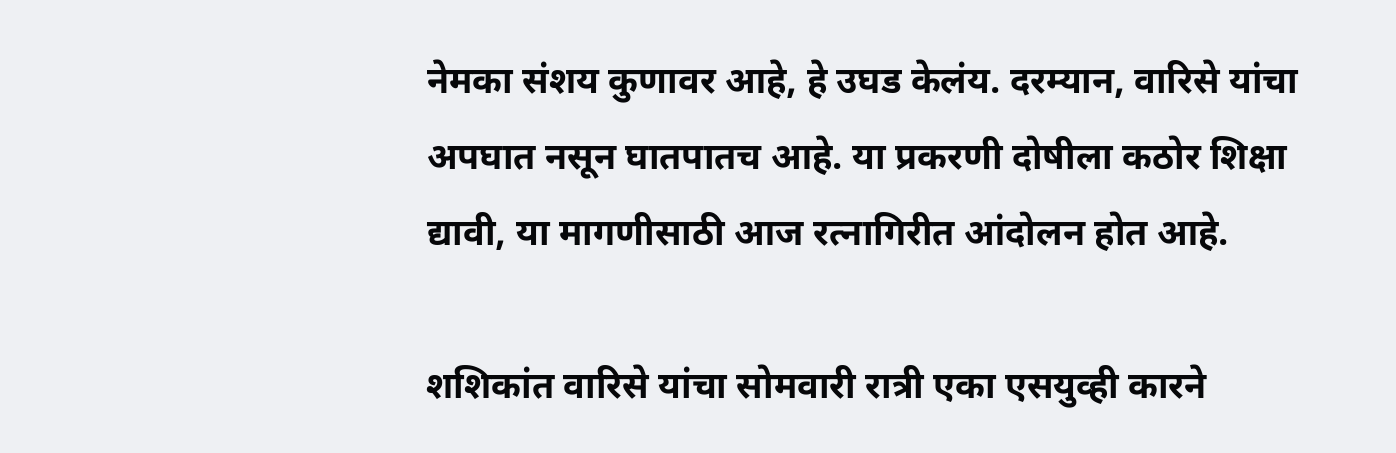नेमका संशय कुणावर आहे, हे उघड केलंय. दरम्यान, वारिसे यांचा अपघात नसून घातपातच आहे. या प्रकरणी दोषीला कठोर शिक्षा द्यावी, या मागणीसाठी आज रत्नागिरीत आंदोलन होत आहे.

शशिकांत वारिसे यांचा सोमवारी रात्री एका एसयुव्ही कारने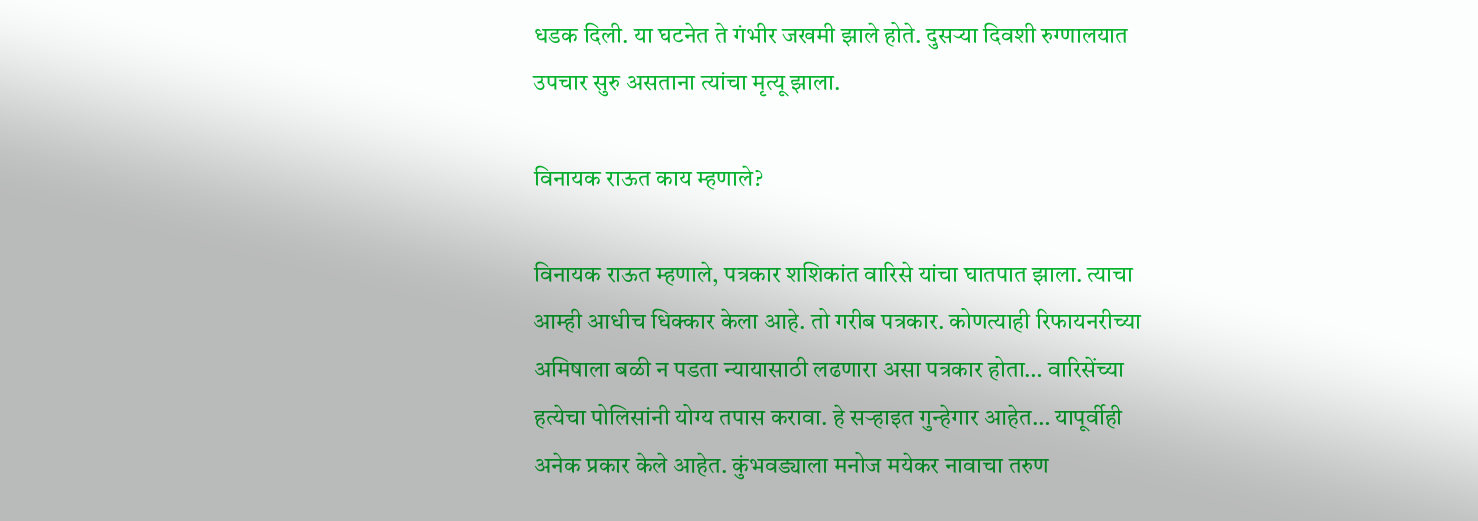धडक दिली. या घटनेत ते गंभीर जखमी झाले होते. दुसऱ्या दिवशी रुग्णालयात उपचार सुरु असताना त्यांचा मृत्यू झाला.

विनायक राऊत काय म्हणाले?

विनायक राऊत म्हणाले, पत्रकार शशिकांत वारिसे यांचा घातपात झाला. त्याचा आम्ही आधीच धिक्कार केला आहे. तो गरीब पत्रकार. कोणत्याही रिफायनरीच्या अमिषाला बळी न पडता न्यायासाठी लढणारा असा पत्रकार होता… वारिसेंच्या हत्येचा पोलिसांनी योग्य तपास करावा. हे सऱ्हाइत गुन्हेगार आहेत… यापूर्वीही अनेक प्रकार केले आहेत. कुंभवड्याला मनोज मयेकर नावाचा तरुण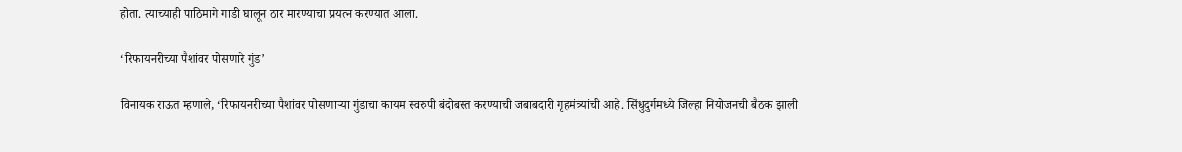होता. त्याच्याही पाठिमागे गाडी घालून ठार मारण्याचा प्रयत्न करण्यात आला.

‘रिफायनरीच्या पैशांवर पोसणारे गुंड’

विनायक राऊत म्हणाले, ‘रिफायनरीच्या पैशांवर पोसणाऱ्या गुंडाचा कायम स्वरुपी बंदोबस्त करण्याची जबाबदारी गृहमंत्र्यांची आहे. सिंधुदुर्गमध्ये जिल्हा नियोजनची बैठक झाली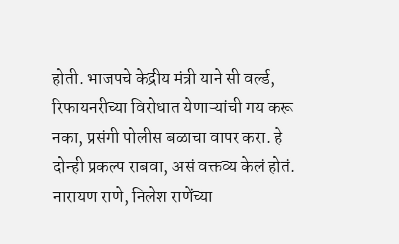होती. भाजपचे केद्रीय मंत्री याने सी वर्ल्ड, रिफायनरीच्या विरोधात येणाऱ्यांची गय करू नका, प्रसंगी पोलीस बळाचा वापर करा. हे दोन्ही प्रकल्प राबवा, असं वक्तव्य केलं होतं. नारायण राणे, निलेश राणेंच्या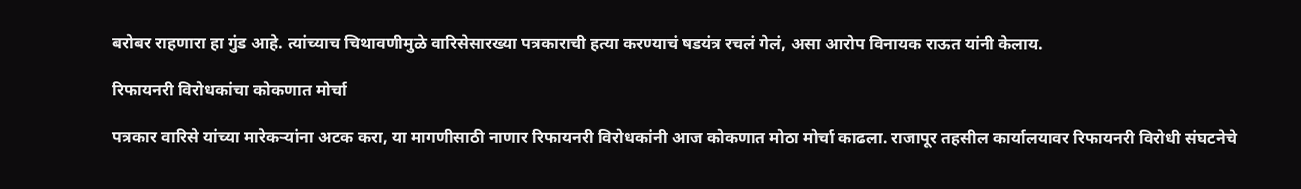बरोबर राहणारा हा गुंड आहे. त्यांच्याच चिथावणीमुळे वारिसेसारख्या पत्रकाराची हत्या करण्याचं षडयंत्र रचलं गेलं, असा आरोप विनायक राऊत यांनी केलाय.

रिफायनरी विरोधकांचा कोकणात मोर्चा

पत्रकार वारिसे यांच्या मारेकऱ्यांना अटक करा, या मागणीसाठी नाणार रिफायनरी विरोधकांनी आज कोकणात मोठा मोर्चा काढला. राजापूर तहसील कार्यालयावर रिफायनरी विरोधी संघटनेचे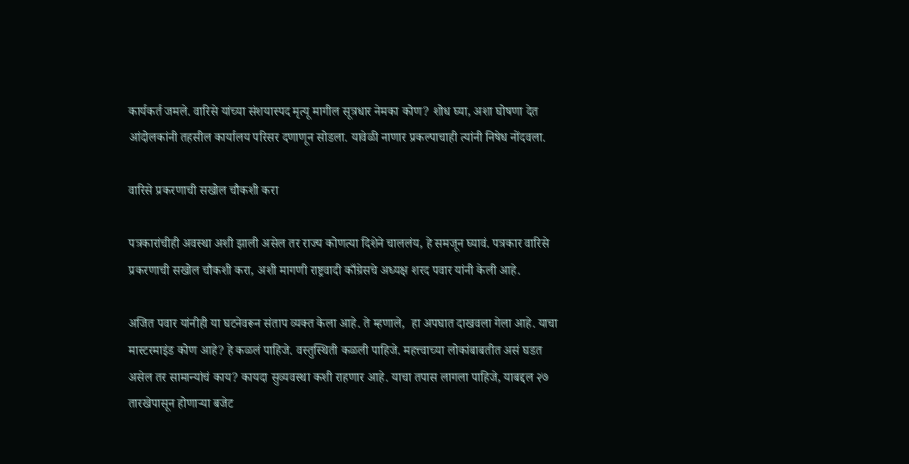कार्यकर्त जमले. वारिसे यांच्या संशयास्पद मृत्यू मागील सूत्रधार नेमका कोण? शोध घ्या, अशा घोषणा देत आंदोलकांनी तहसील कार्यालय परिसर दणाणून सोडला. यावेळी नाणार प्रकल्पाचाही त्यांनी निषेध नोंदवला.

वारिसे प्रकरणाची सखोल चौकशी करा

पत्रकारांचीही अवस्था अशी झाली असेल तर राज्य कोणत्या दिशेने चाललंय, हे समजून घ्यावं. पत्रकार वारिसे प्रकरणाची सखोल चौकशी करा, अशी मागणी राष्ट्रवादी काँग्रेसचे अध्यक्ष शरद पवार यांनी केली आहे.

अजित पवार यांनीही या घटनेवरून संताप व्यक्त केला आहे. ते म्हणाले,  हा अपघात दाखवला गेला आहे. याचा मास्टरमाइंड कोण आहे? हे कळलं पाहिजे. वस्तुस्थिती कळली पाहिजे. महत्त्वाच्या लोकांबाबतीत असं घडत असेल तर सामान्यांचं काय? कायदा सुव्यवस्था कशी राहणार आहे. याचा तपास लागला पाहिजे, याबद्दल २७ तारखेपासून होणाऱ्या बजेट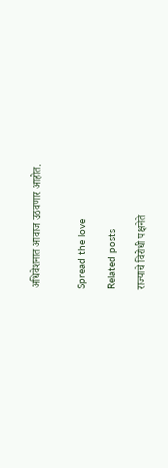अधिवेशनात आवाज उठवणार आहोत.


Spread the love

Related posts

राज्याचे विरोधी पक्षनेते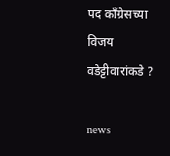पद काँग्रेसच्या विजय वडेट्टीवारांकडे ?

news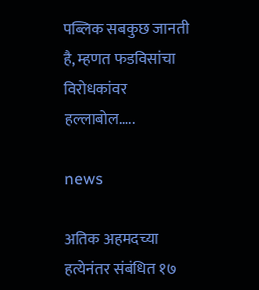पब्लिक सबकुछ जानती है, म्हणत फडविसांचा विरोधकांवर हल्लाबोल…..

news

अतिक अहमदच्या हत्येनंतर संबंधित १७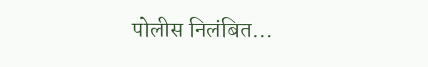पोलीस निलंबित…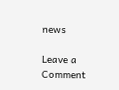news

Leave a Comment